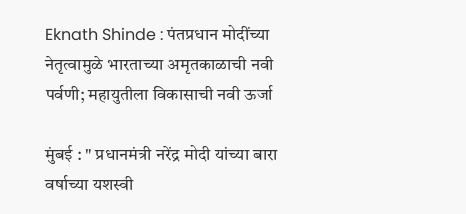Eknath Shinde : पंतप्रधान मोदींच्या नेतृत्वामुळे भारताच्या अमृतकाळाची नवी पर्वणी; महायुतीला विकासाची नवी ऊर्जा

मुंबई : " प्रधानमंत्री नरेंद्र मोदी यांच्या बारा वर्षाच्या यशस्वी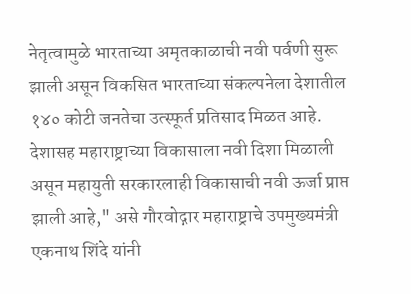नेतृत्वामुळे भारताच्या अमृतकाळाची नवी पर्वणी सुरू झाली असून विकसित भारताच्या संकल्पनेला देशातील १४० कोटी जनतेचा उत्स्फूर्त प्रतिसाद मिळत आहे. देशासह महाराष्ट्राच्या विकासाला नवी दिशा मिळाली असून महायुती सरकारलाही विकासाची नवी ऊर्जा प्राप्त झाली आहे," असे गौरवोद्गार महाराष्ट्राचे उपमुख्यमंत्री एकनाथ शिंदे यांनी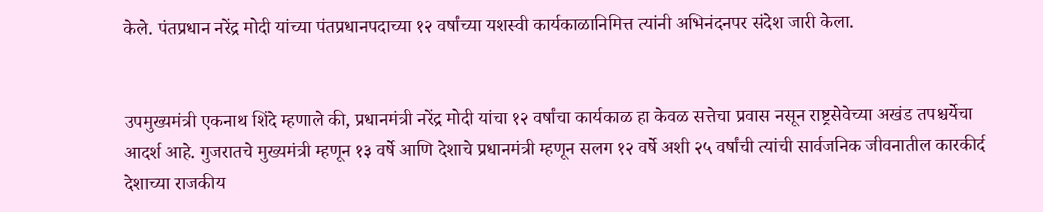केले. पंतप्रधान नरेंद्र मोदी यांच्या पंतप्रधानपदाच्या १२ वर्षांच्या यशस्वी कार्यकाळानिमित्त त्यांनी अभिनंदनपर संदेश जारी केला.


उपमुख्यमंत्री एकनाथ शिंदे म्हणाले की, प्रधानमंत्री नरेंद्र मोदी यांचा १२ वर्षांचा कार्यकाळ हा केवळ सत्तेचा प्रवास नसून राष्ट्रसेवेच्या अखंड तपश्चर्येचा आदर्श आहे. गुजरातचे मुख्यमंत्री म्हणून १३ वर्षे आणि देशाचे प्रधानमंत्री म्हणून सलग १२ वर्षे अशी २५ वर्षांची त्यांची सार्वजनिक जीवनातील कारकीर्द देशाच्या राजकीय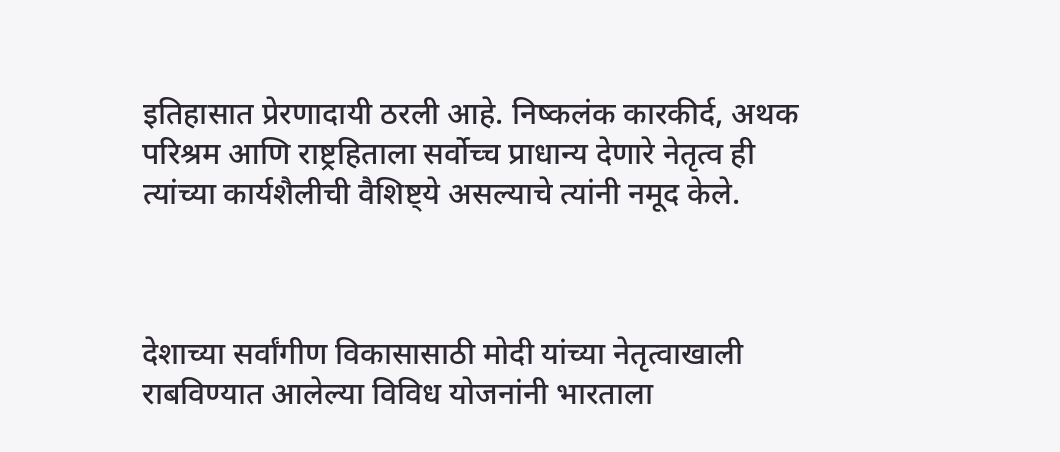इतिहासात प्रेरणादायी ठरली आहे. निष्कलंक कारकीर्द, अथक परिश्रम आणि राष्ट्रहिताला सर्वोच्च प्राधान्य देणारे नेतृत्व ही त्यांच्या कार्यशैलीची वैशिष्ट्ये असल्याचे त्यांनी नमूद केले.



देशाच्या सर्वांगीण विकासासाठी मोदी यांच्या नेतृत्वाखाली राबविण्यात आलेल्या विविध योजनांनी भारताला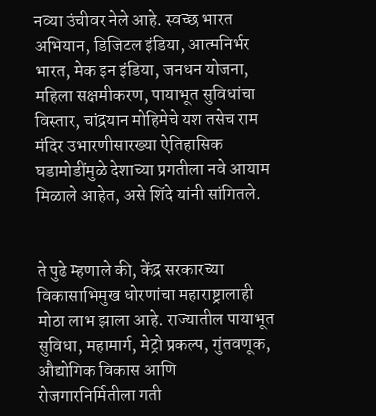नव्या उंचीवर नेले आहे. स्वच्छ भारत अभियान, डिजिटल इंडिया, आत्मनिर्भर भारत, मेक इन इंडिया, जनधन योजना, महिला सक्षमीकरण, पायाभूत सुविधांचा विस्तार, चांद्रयान मोहिमेचे यश तसेच राम मंदिर उभारणीसारख्या ऐतिहासिक घडामोडींमुळे देशाच्या प्रगतीला नवे आयाम मिळाले आहेत, असे शिंदे यांनी सांगितले.


ते पुढे म्हणाले की, केंद्र सरकारच्या विकासाभिमुख धोरणांचा महाराष्ट्रालाही मोठा लाभ झाला आहे. राज्यातील पायाभूत सुविधा, महामार्ग, मेट्रो प्रकल्प, गुंतवणूक, औद्योगिक विकास आणि रोजगारनिर्मितीला गती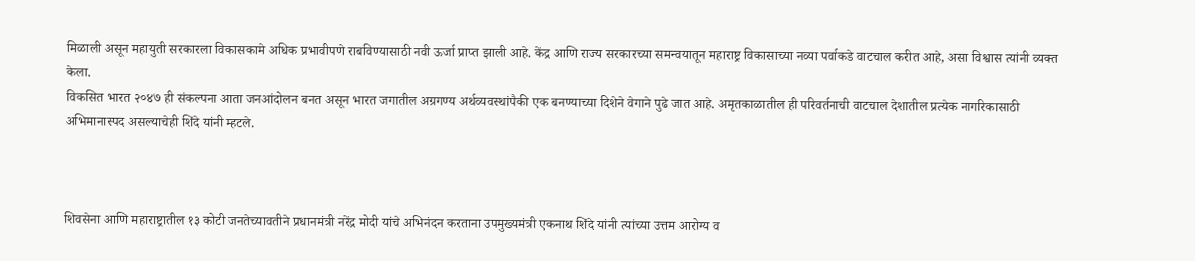मिळाली असून महायुती सरकारला विकासकामे अधिक प्रभावीपणे राबविण्यासाठी नवी ऊर्जा प्राप्त झाली आहे. केंद्र आणि राज्य सरकारच्या समन्वयातून महाराष्ट्र विकासाच्या नव्या पर्वाकडे वाटचाल करीत आहे, असा विश्वास त्यांनी व्यक्त केला.
विकसित भारत २०४७ ही संकल्पना आता जनआंदोलन बनत असून भारत जगातील अग्रगण्य अर्थव्यवस्थांपैकी एक बनण्याच्या दिशेने वेगाने पुढे जात आहे. अमृतकाळातील ही परिवर्तनाची वाटचाल देशातील प्रत्येक नागरिकासाठी अभिमानास्पद असल्याचेही शिंदे यांनी म्हटले.



शिवसेना आणि महाराष्ट्रातील १३ कोटी जनतेच्यावतीने प्रधानमंत्री नरेंद्र मोदी यांचे अभिनंदन करताना उपमुख्यमंत्री एकनाथ शिंदे यांनी त्यांच्या उत्तम आरोग्य व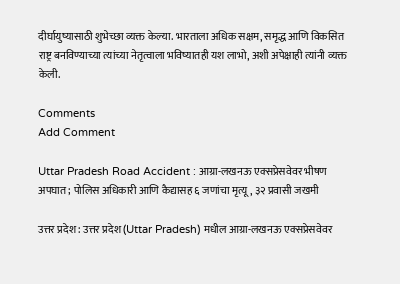दीर्घायुष्यासाठी शुभेच्छा व्यक्त केल्या. भारताला अधिक सक्षम, समृद्ध आणि विकसित राष्ट्र बनविण्याच्या त्यांच्या नेतृत्वाला भविष्यातही यश लाभो, अशी अपेक्षाही त्यांनी व्यक्त केली.

Comments
Add Comment

Uttar Pradesh Road Accident : आग्रा-लखनऊ एक्सप्रेसवेवर भीषण अपघात; पोलिस अधिकारी आणि कैद्यासह ६ जणांचा मृत्यू, ३२ प्रवासी जखमी

उत्तर प्रदेश : उत्तर प्रदेश (Uttar Pradesh) मधील आग्रा-लखनऊ एक्सप्रेसवेवर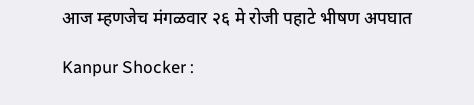आज म्हणजेच मंगळवार २६ मे रोजी पहाटे भीषण अपघात

Kanpur Shocker :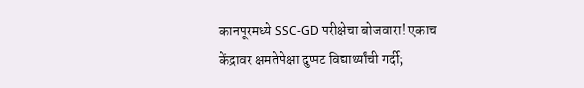कानपूरमध्ये SSC-GD परीक्षेचा बोजवारा! एकाच केंद्रावर क्षमतेपेक्षा दुप्पट विद्यार्थ्यांची गर्दी;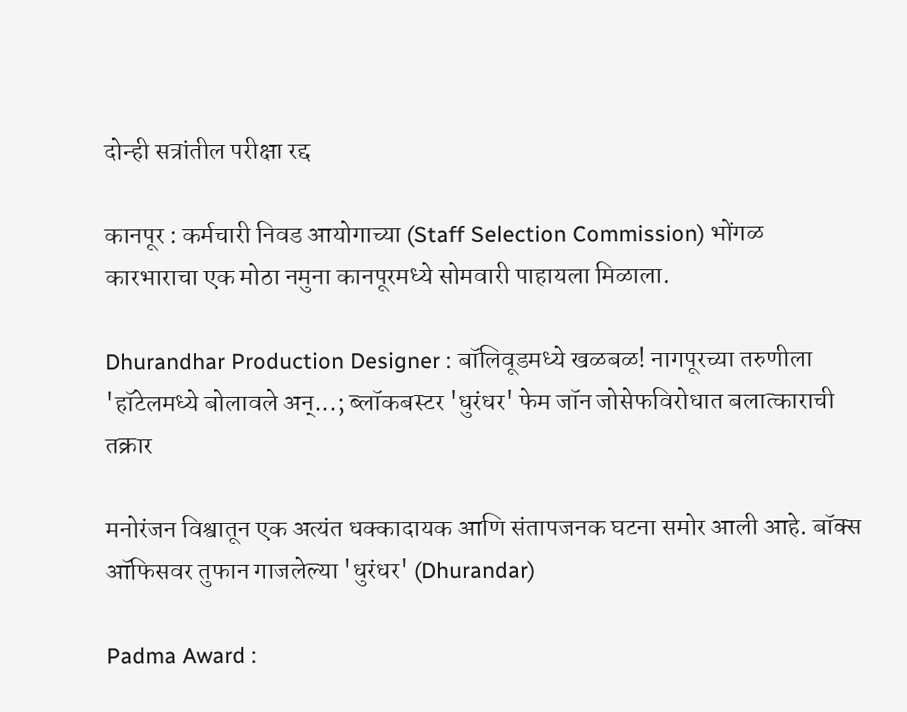दोन्ही सत्रांतील परीक्षा रद्द

कानपूर : कर्मचारी निवड आयोगाच्या (Staff Selection Commission) भोंगळ कारभाराचा एक मोठा नमुना कानपूरमध्ये सोमवारी पाहायला मिळाला.

Dhurandhar Production Designer : बॉलिवूडमध्ये खळबळ! नागपूरच्या तरुणीला 'हॉटेलमध्ये बोलावले अन्...; ब्लॉकबस्टर 'धुरंधर' फेम जॉन जोसेफविरोधात बलात्काराची तक्रार

मनोरंजन विश्वातून एक अत्यंत धक्कादायक आणि संतापजनक घटना समोर आली आहे. बॉक्स ऑफिसवर तुफान गाजलेल्या 'धुरंधर' (Dhurandar)

Padma Award :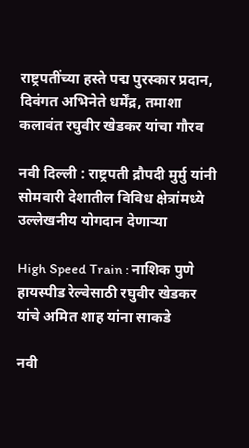राष्ट्रपतींच्या हस्ते पद्म पुरस्कार प्रदान, दिवंगत अभिनेते धर्मेंद्र, तमाशा कलावंत रघुवीर खेडकर यांचा गौरव

नवी दिल्ली : राष्ट्रपती द्रौपदी मुर्मु यांनी सोमवारी देशातील विविध क्षेत्रांमध्ये उल्लेखनीय योगदान देणाऱ्या

High Speed Train : नाशिक पुणे हायस्पीड रेल्वेसाठी रघुवीर खेडकर यांचे अमित शाह यांना साकडे

नवी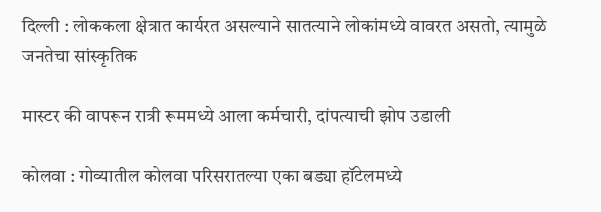दिल्ली : लोककला क्षेत्रात कार्यरत असल्याने सातत्याने लोकांमध्ये वावरत असतो, त्यामुळे जनतेचा सांस्कृतिक

मास्टर की वापरून रात्री रूममध्ये आला कर्मचारी, दांपत्याची झोप उडाली

कोलवा : गोव्यातील कोलवा परिसरातल्या एका बड्या हॉटेलमध्ये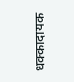धक्कादायक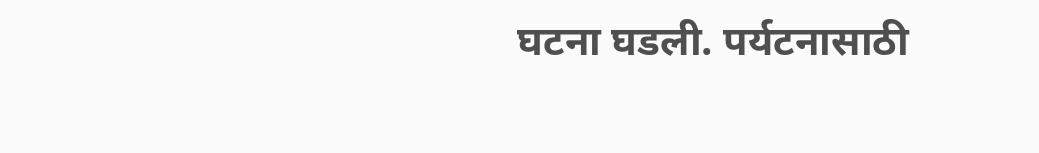घटना घडली. पर्यटनासाठी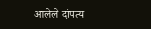आलेले दांपत्य